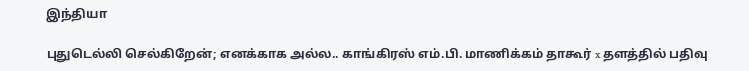இந்தியா

புதுடெல்லி செல்கிறேன்; எனக்காக அல்ல.. காங்கிரஸ் எம்.பி. மாணிக்கம் தாகூர் x தளத்தில் பதிவு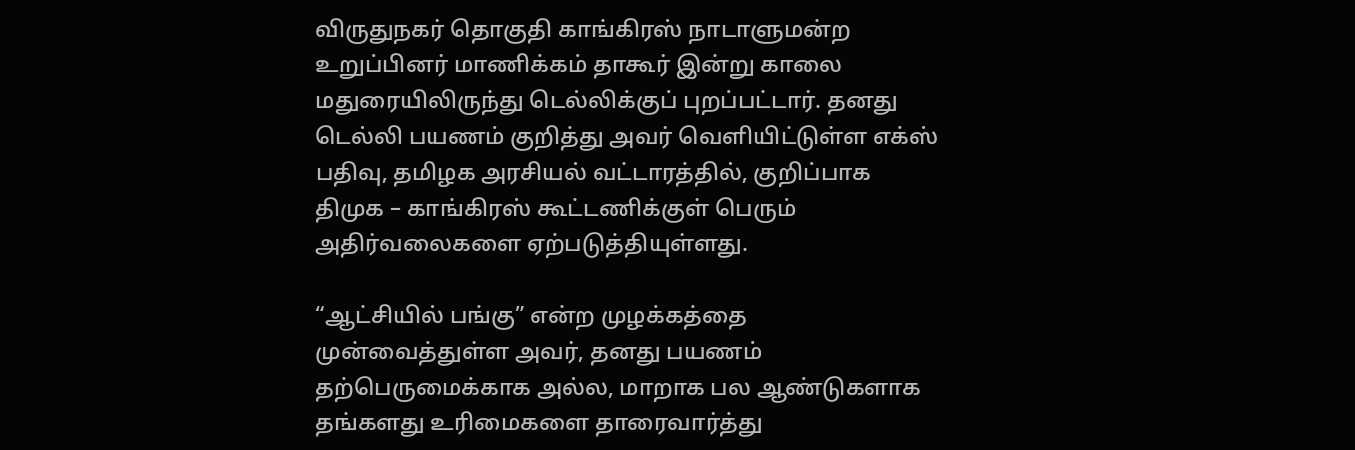விருதுநகர் தொகுதி காங்கிரஸ் நாடாளுமன்ற உறுப்பினர் மாணிக்கம் தாகூர் இன்று காலை மதுரையிலிருந்து டெல்லிக்குப் புறப்பட்டார். தனது டெல்லி பயணம் குறித்து அவர் வெளியிட்டுள்ள எக்ஸ் பதிவு, தமிழக அரசியல் வட்டாரத்தில், குறிப்பாக திமுக – காங்கிரஸ் கூட்டணிக்குள் பெரும் அதிர்வலைகளை ஏற்படுத்தியுள்ளது.

“ஆட்சியில் பங்கு” என்ற முழக்கத்தை முன்வைத்துள்ள அவர், தனது பயணம் தற்பெருமைக்காக அல்ல, மாறாக பல ஆண்டுகளாக தங்களது உரிமைகளை தாரைவார்த்து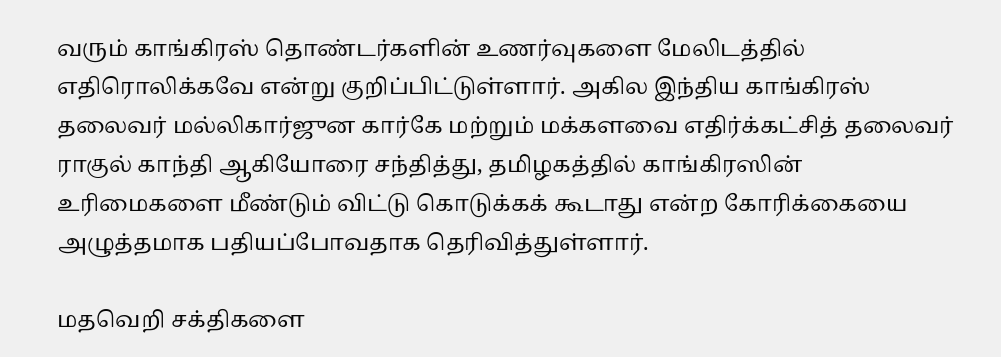வரும் காங்கிரஸ் தொண்டர்களின் உணர்வுகளை மேலிடத்தில் எதிரொலிக்கவே என்று குறிப்பிட்டுள்ளார். அகில இந்திய காங்கிரஸ் தலைவர் மல்லிகார்ஜுன கார்கே மற்றும் மக்களவை எதிர்க்கட்சித் தலைவர் ராகுல் காந்தி ஆகியோரை சந்தித்து, தமிழகத்தில் காங்கிரஸின் உரிமைகளை மீண்டும் விட்டு கொடுக்கக் கூடாது என்ற கோரிக்கையை அழுத்தமாக பதியப்போவதாக தெரிவித்துள்ளார்.

மதவெறி சக்திகளை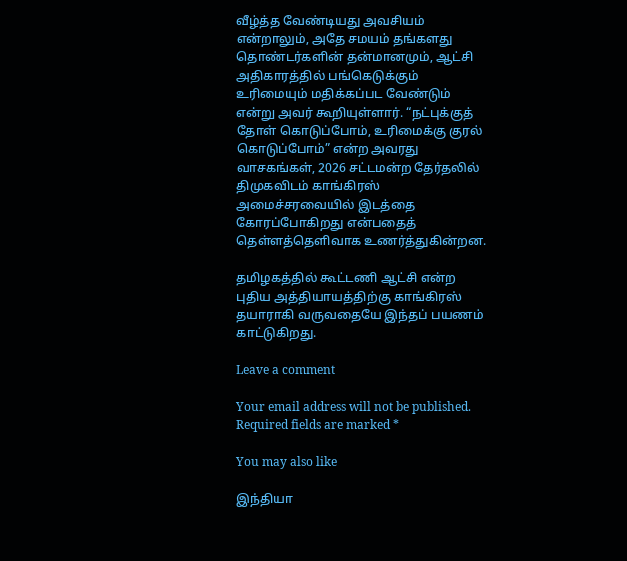வீழ்த்த வேண்டியது அவசியம் என்றாலும், அதே சமயம் தங்களது தொண்டர்களின் தன்மானமும், ஆட்சி அதிகாரத்தில் பங்கெடுக்கும் உரிமையும் மதிக்கப்பட வேண்டும் என்று அவர் கூறியுள்ளார். “நட்புக்குத் தோள் கொடுப்போம், உரிமைக்கு குரல் கொடுப்போம்” என்ற அவரது வாசகங்கள், 2026 சட்டமன்ற தேர்தலில் திமுகவிடம் காங்கிரஸ் அமைச்சரவையில் இடத்தை கோரப்போகிறது என்பதைத் தெள்ளத்தெளிவாக உணர்த்துகின்றன.

தமிழகத்தில் கூட்டணி ஆட்சி என்ற புதிய அத்தியாயத்திற்கு காங்கிரஸ் தயாராகி வருவதையே இந்தப் பயணம் காட்டுகிறது.

Leave a comment

Your email address will not be published. Required fields are marked *

You may also like

இந்தியா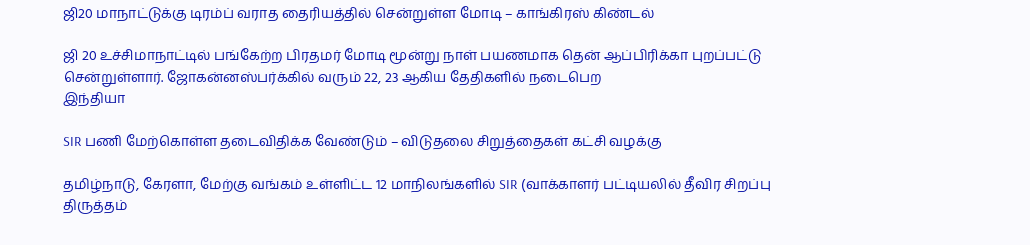ஜி20 மாநாட்டுக்கு டிரம்ப் வராத தைரியத்தில் சென்றுள்ள மோடி – காங்கிரஸ் கிண்டல்

ஜி 20 உச்சிமாநாட்டில் பங்கேற்ற பிரதமர் மோடி மூன்று நாள் பயணமாக தென் ஆப்பிரிக்கா புறப்பட்டு சென்றுள்ளார். ஜோகன்னஸ்பர்க்கில் வரும் 22, 23 ஆகிய தேதிகளில் நடைபெற
இந்தியா

SIR பணி மேற்கொள்ள தடைவிதிக்க வேண்டும் – விடுதலை சிறுத்தைகள் கட்சி வழக்கு

தமிழ்நாடு, கேரளா, மேற்கு வங்கம் உள்ளிட்ட 12 மாநிலங்களில் SIR (வாக்காளர் பட்டியலில் தீவிர சிறப்பு திருத்தம்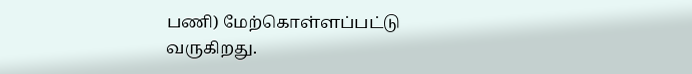பணி) மேற்கொள்ளப்பட்டு வருகிறது.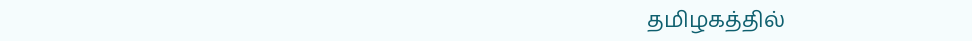தமிழகத்தில்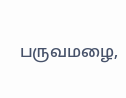பருவமழை,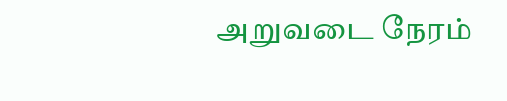அறுவடை நேரம்